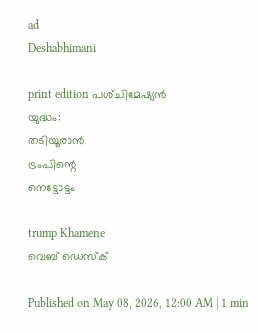ad
Deshabhimani

print edition പശ്‌ചിമേഷ്യൻ
യുദ്ധം:
തടിയൂരാൻ
ട്രംപിന്റെ
നെട്ടോട്ടം

trump Khamene
വെബ് ഡെസ്ക്

Published on May 08, 2026, 12:00 AM | 1 min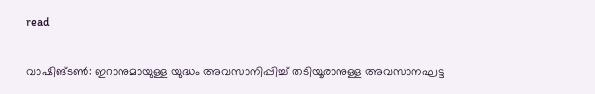read

വാഷിങ്‌ടൺ: ഇറാനുമായുള്ള യുദ്ധം അവസാനിപ്പിച്ച്‌ തടിയൂരാനുള്ള അവസാനഘട്ട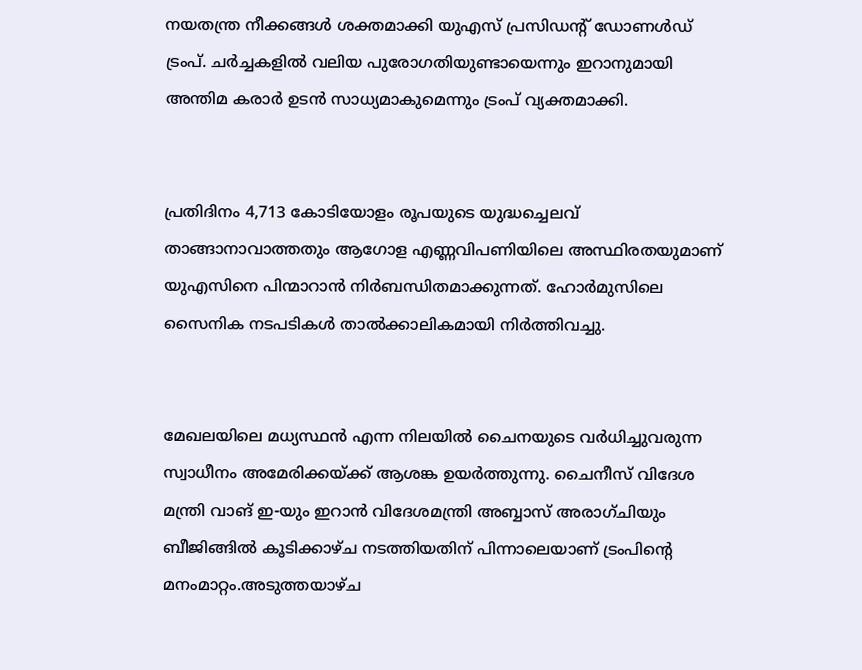നയതന്ത്ര നീക്കങ്ങൾ ശക്തമാക്കി യുഎസ്‌ പ്രസിഡന്റ് ഡോണൾഡ് ട്രംപ്. ചർച്ചകളിൽ വലിയ പുരോഗതിയുണ്ടായെന്നും ഇറാനുമായി അന്തിമ കരാർ ഉടൻ സാധ്യമാകുമെന്നും ട്രംപ്‌ വ്യക്തമാക്കി.


പ്രതിദിനം 4,713 കോടിയോളം രൂപയുടെ യുദ്ധച്ചെലവ് താങ്ങാനാവാത്തതും ആഗോള എണ്ണവിപണിയിലെ അസ്ഥിരതയുമാണ് യുഎസിനെ പിന്മാറാൻ നിർബന്ധിതമാക്കുന്നത്. ഹോർമുസിലെ സൈനിക നടപടികൾ താൽക്കാലികമായി നിർത്തിവച്ചു.


മേഖലയിലെ മധ്യസ്ഥൻ എന്ന നിലയിൽ ചൈനയുടെ വർധിച്ചുവരുന്ന സ്വാധീനം അമേരിക്കയ്‌ക്ക്‌ ആശങ്ക ഉയർത്തുന്നു. ചൈനീസ് വിദേശ മന്ത്രി വാങ് ഇ-യും ഇറാൻ വിദേശമന്ത്രി അബ്ബാസ് അരാഗ്ചിയും ബീജിങ്ങിൽ കൂടിക്കാഴ്‌ച നടത്തിയതിന്‌ പിന്നാലെയാണ് ട്രംപിന്റെ മനംമാറ്റം.അടുത്തയാഴ്‌ച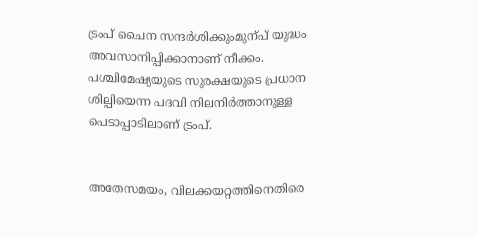ട്രംപ് ചൈന സന്ദർശിക്കുംമുന്പ്‌ യുദ്ധം അവസാനിപ്പിക്കാനാണ്‌ നീക്കം. പശ്ചിമേഷ്യയുടെ സുരക്ഷയുടെ പ്രധാന ശില്പിയെന്ന പദവി നിലനിർത്താനുള്ള പെടാപ്പാടിലാണ് ട്രംപ്.


അതേസമയം, വിലക്കയറ്റത്തിനെതിരെ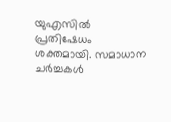യുഎസിൽ പ്രതിഷേധം ശക്തമായി. സമാധാന ചർച്ചകൾ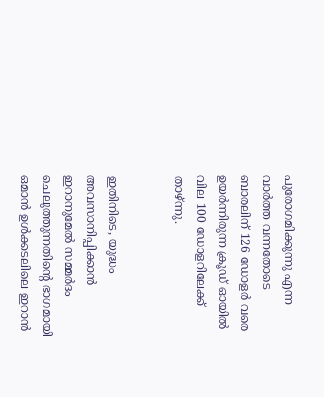പുരോഗമിക്കുന്നു എന്ന വാർത്ത വന്നതോടെ ബാരലിന് 126 ഡോളർ വരെ ഉയർന്നിരുന്ന ക്രൂഡ് ഓയിൽ വില 100 ഡോളറിലേക്ക് താഴ്‌ന്നു.


ഇതിനിടെ, യുദ്ധം അവസാനിപ്പിക്കാൻ ഇറാനുമേൽ സമ്മർദം ചെലുത്തുന്നതിന്റെ ഭാഗമായി ഒമാൻ ഉൾക്കടലിലെ ഇറാൻ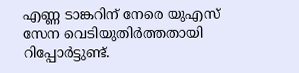എണ്ണ ടാങ്കറിന് നേരെ യുഎസ്‌ സേന വെടിയുതിർത്തതായി റിപ്പോർട്ടുണ്ട്.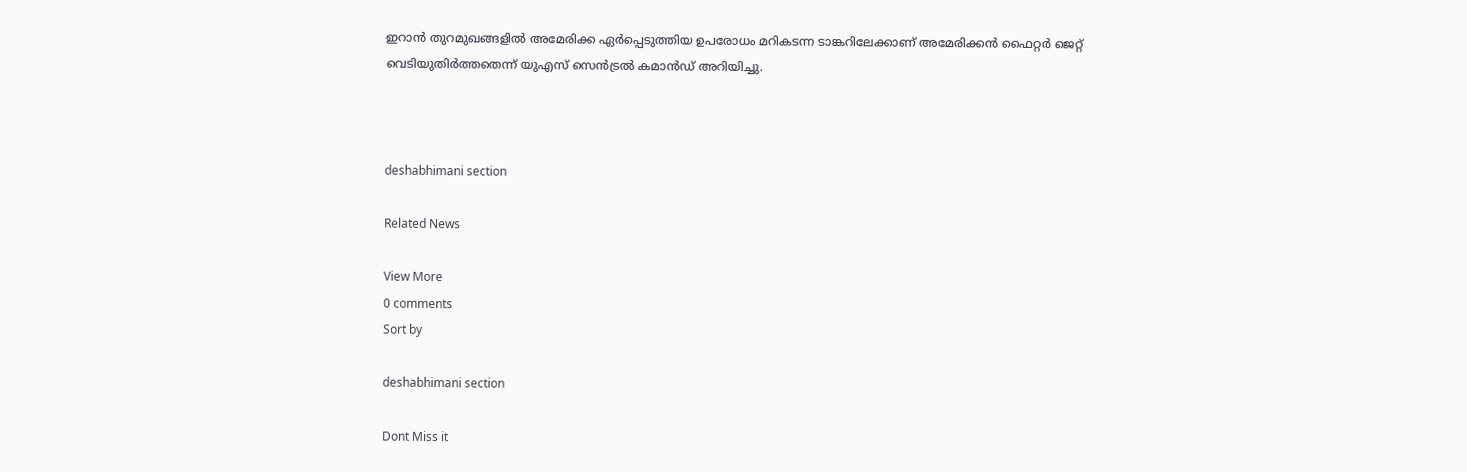ഇറാൻ തുറമുഖങ്ങളിൽ അമേരിക്ക ഏർപ്പെടുത്തിയ ഉപരോധം മറികടന്ന ടാങ്കറിലേക്കാണ്‌ അമേരിക്കൻ ഫൈറ്റർ ജെറ്റ്‌ വെടിയുതിർത്തതെന്ന്‌ യുഎസ്‌ സെൻട്രൽ കമാൻഡ്‌ അറിയിച്ചു.



deshabhimani section

Related News

View More
0 comments
Sort by

deshabhimani section

Dont Miss it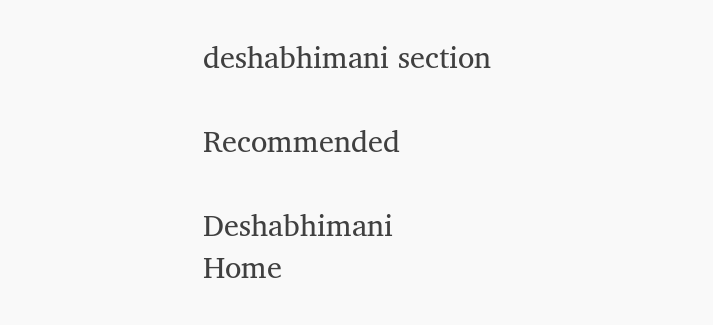deshabhimani section

Recommended

Deshabhimani
Home